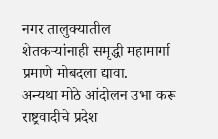नगर तालुक्यातील शेतकऱ्यांनाही समृद्धी महामार्गा प्रमाणे मोबदला द्यावा.
अन्यथा मोठे आंदोलन उभा करू राष्ट्रवादीचे प्रदेश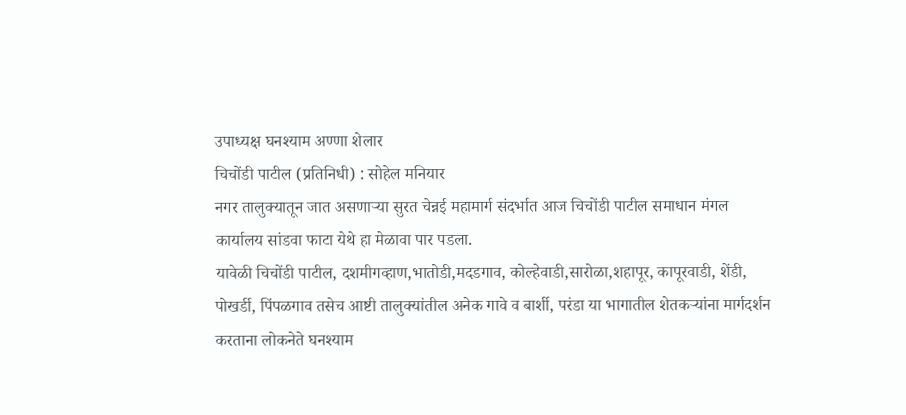उपाध्यक्ष घनश्याम अण्णा शेलार
चिचोंडी पाटील (प्रतिनिधी) : सोहेल मनियार
नगर तालुक्यातून जात असणाऱ्या सुरत चेन्नई महामार्ग संदर्भात आज चिचोंडी पाटील समाधान मंगल कार्यालय सांडवा फाटा येथे हा मेळावा पार पडला.
यावेळी चिचोंडी पाटील, दशमीगव्हाण,भातोडी,मदडगाव, कोल्हेवाडी,सारोळा,शहापूर, कापूरवाडी, शेंडी, पोखर्डी, पिंपळगाव तसेच आष्टी तालुक्यांतील अनेक गावे व बार्शी, परंडा या भागातील शेतकऱ्यांना मार्गदर्शन करताना लोकनेते घनश्याम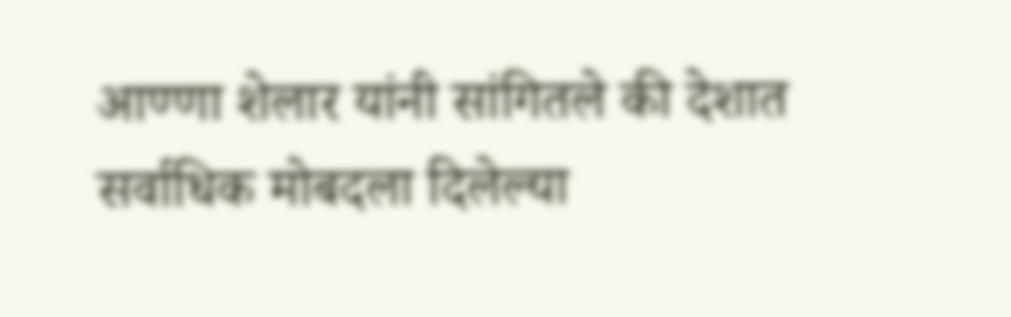आण्णा शेलार यांनी सांगितले की देशात सर्वाधिक मोबदला दिलेल्या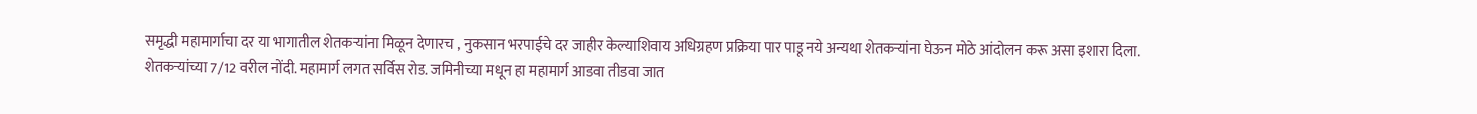समृद्धी महामार्गाचा दर या भागातील शेतकऱ्यांना मिळून देणारच , नुकसान भरपाईचे दर जाहीर केल्याशिवाय अधिग्रहण प्रक्रिया पार पाडू नये अन्यथा शेतकऱ्यांना घेऊन मोठे आंदोलन करू असा इशारा दिला.
शेतकऱ्यांच्या 7/12 वरील नोंदी. महामार्ग लगत सर्विस रोड. जमिनीच्या मधून हा महामार्ग आडवा तीडवा जात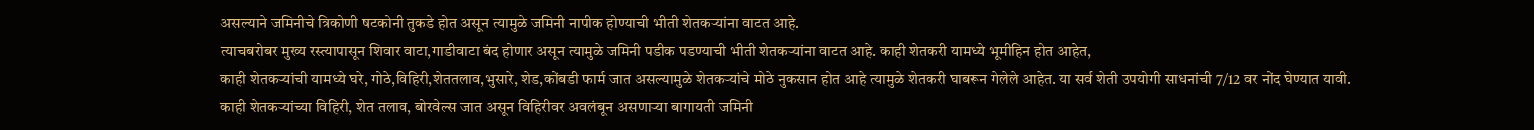असल्याने जमिनीचे त्रिकोणी षटकोनी तुकडे होत असून त्यामुळे जमिनी नापीक होण्याची भीती शेतकऱ्यांना वाटत आहे.
त्याचबरोबर मुख्य रस्त्यापासून शिवार वाटा,गाडीवाटा बंद होणार असून त्यामुळे जमिनी पडीक पडण्याची भीती शेतकऱ्यांना वाटत आहे. काही शेतकरी यामध्ये भूमीहिन होत आहेत,
काही शेतकऱ्यांची यामध्ये घरे, गोठे,विहिरी,शेततलाव,भुसारे, शेड,कोंबडी फार्म जात असल्यामुळे शेतकऱ्यांचे मोठे नुकसान होत आहे त्यामुळे शेतकरी घाबरून गेलेले आहेत. या सर्व शेती उपयोगी साधनांची 7/12 वर नोंद घेण्यात यावी.
काही शेतकऱ्यांच्या विहिरी, शेत तलाव, बोरवेल्स जात असून विहिरीवर अवलंबून असणाऱ्या बागायती जमिनी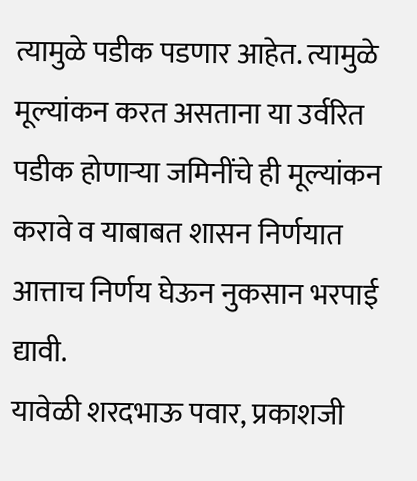त्यामुळे पडीक पडणार आहेत. त्यामुळे मूल्यांकन करत असताना या उर्वरित पडीक होणाऱ्या जमिनींचे ही मूल्यांकन करावे व याबाबत शासन निर्णयात आत्ताच निर्णय घेऊन नुकसान भरपाई द्यावी.
यावेळी शरदभाऊ पवार, प्रकाशजी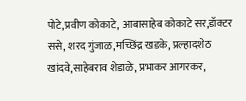पोटे,प्रवीण कोकाटे, आबासाहेब कोकाटे सर,डॉक्टर ससे, शरद गुंजाळ,मच्छिंद्र खडके, प्रल्हादशेठ खांदवे,साहेबराव शेडाळे, प्रभाकर आगरकर,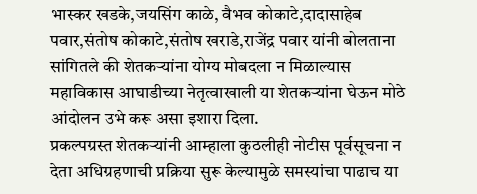भास्कर खडके,जयसिंग काळे, वैभव कोकाटे,दादासाहेब पवार,संतोष कोकाटे,संतोष खराडे,राजेंद्र पवार यांनी बोलताना सांगितले की शेतकऱ्यांना योग्य मोबदला न मिळाल्यास
महाविकास आघाडीच्या नेतृत्वाखाली या शेतकऱ्यांना घेऊन मोठे आंदोलन उभे करू असा इशारा दिला.
प्रकल्पग्रस्त शेतकऱ्यांनी आम्हाला कुठलीही नोटीस पूर्वसूचना न देता अधिग्रहणाची प्रक्रिया सुरू केल्यामुळे समस्यांचा पाढाच या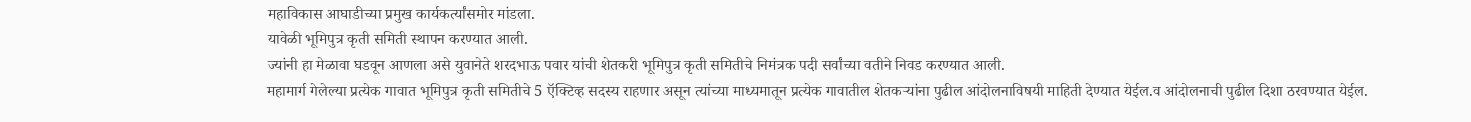महाविकास आघाडीच्या प्रमुख कार्यकर्त्यांसमोर मांडला.
यावेळी भूमिपुत्र कृती समिती स्थापन करण्यात आली.
ज्यांनी हा मेळावा घडवून आणला असे युवानेते शरदभाऊ पवार यांची शेतकरी भूमिपुत्र कृती समितीचे निमंत्रक पदी सर्वांच्या वतीने निवड करण्यात आली.
महामार्ग गेलेल्या प्रत्येक गावात भूमिपुत्र कृती समितीचे 5 ऍक्टिव्ह सदस्य राहणार असून त्यांच्या माध्यमातून प्रत्येक गावातील शेतकऱ्यांना पुढील आंदोलनाविषयी माहिती देण्यात येईल.व आंदोलनाची पुढील दिशा ठरवण्यात येईल.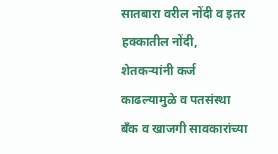सातबारा वरील नोंदी व इतर हक्कातील नोंदी, शेतकऱ्यांनी कर्ज काढल्यामुळे व पतसंस्था बँक व खाजगी सावकारांच्या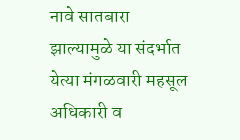नावे सातबारा झाल्यामुळे या संदर्भात येत्या मंगळवारी महसूल अधिकारी व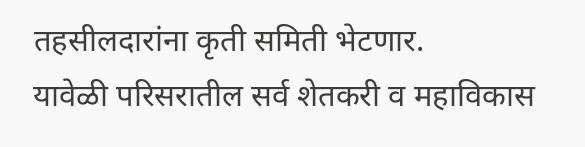तहसीलदारांना कृती समिती भेटणार.
यावेळी परिसरातील सर्व शेतकरी व महाविकास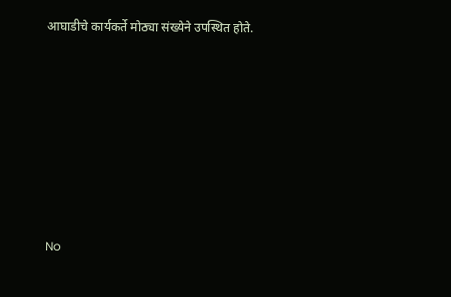आघाडीचे कार्यकर्ते मोठ्या संख्येने उपस्थित होते.









No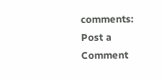comments:
Post a Comment